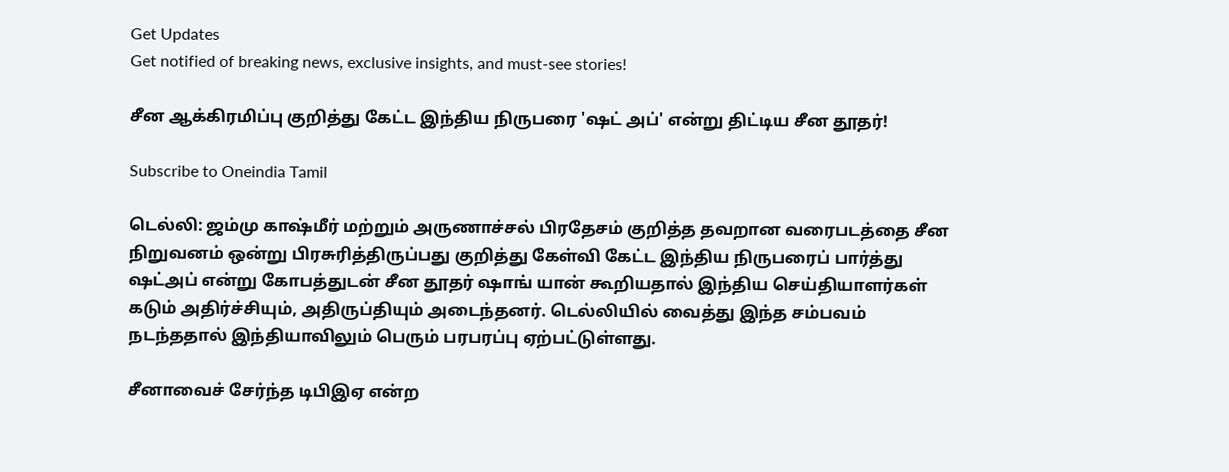Get Updates
Get notified of breaking news, exclusive insights, and must-see stories!

சீன ஆக்கிரமிப்பு குறித்து கேட்ட இந்திய நிருபரை 'ஷட் அப்' என்று திட்டிய சீன தூதர்!

Subscribe to Oneindia Tamil

டெல்லி: ஜம்மு காஷ்மீர் மற்றும் அருணாச்சல் பிரதேசம் குறித்த தவறான வரைபடத்தை சீன நிறுவனம் ஒன்று பிரசுரித்திருப்பது குறித்து கேள்வி கேட்ட இந்திய நிருபரைப் பார்த்து ஷட்அப் என்று கோபத்துடன் சீன தூதர் ஷாங் யான் கூறியதால் இந்திய செய்தியாளர்கள் கடும் அதிர்ச்சியும், அதிருப்தியும் அடைந்தனர். டெல்லியில் வைத்து இந்த சம்பவம் நடந்ததால் இந்தியாவிலும் பெரும் பரபரப்பு ஏற்பட்டுள்ளது.

சீனாவைச் சேர்ந்த டிபிஇஏ என்ற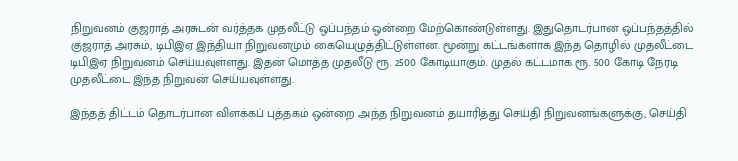நிறுவனம் குஜராத் அரசுடன் வர்த்தக முதலீட்டு ஒப்பந்தம் ஒன்றை மேற்கொண்டுள்ளது. இதுதொடர்பான ஒப்பந்தத்தில் குஜராத் அரசும், டிபிஇஏ இந்தியா நிறுவனமும் கையெழுத்திட்டுள்ளன. மூன்று கட்டங்களாக இந்த தொழில் முதலீட்டை டிபிஇஏ நிறுவனம் செய்யவுள்ளது. இதன் மொத்த முதலீடு ரூ. 2500 கோடியாகும். முதல் கட்டமாக ரூ. 500 கோடி நேரடி முதலீட்டை இந்த நிறுவன் செய்யவுள்ளது.

இந்தத் திட்டம் தொடர்பான விளக்கப் புத்தகம் ஒன்றை அந்த நிறுவனம் தயாரித்து செய்தி நிறுவனங்களுக்கு, செய்தி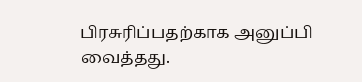பிரசுரிப்பதற்காக அனுப்பி வைத்தது.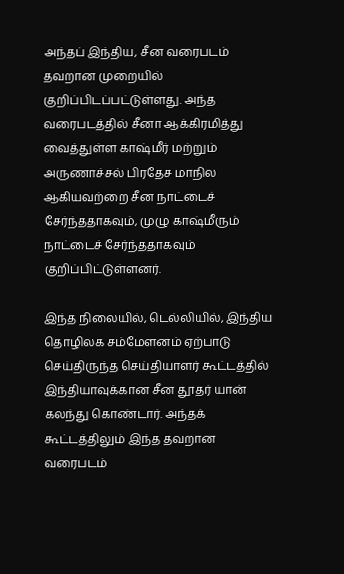அந்தப் இந்திய, சீன வரைபடம் தவறான முறையில் குறிப்பிடப்பட்டுள்ளது. அந்த வரைபடத்தில் சீனா ஆக்கிரமித்து வைத்துள்ள காஷ்மீர் மற்றும் அருணாச்சல் பிரதேச மாநில ஆகியவற்றை சீன நாட்டைச் சேர்ந்ததாகவும், முழு காஷ்மீரும் நாட்டைச் சேர்ந்ததாகவும் குறிப்பிட்டுள்ளனர்.

இந்த நிலையில், டெல்லியில், இந்திய தொழிலக சம்மேளனம் ஏற்பாடு செய்திருந்த செய்தியாளர் கூட்டத்தில் இந்தியாவுக்கான சீன தூதர் யான் கலந்து கொண்டார். அந்தக் கூட்டத்திலும் இந்த தவறான வரைபடம்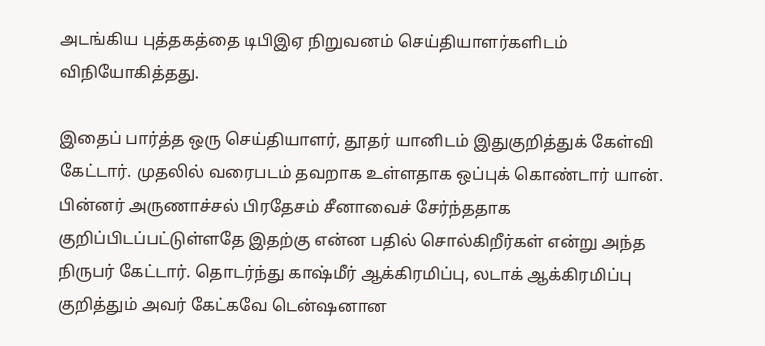அடங்கிய புத்தகத்தை டிபிஇஏ நிறுவனம் செய்தியாளர்களிடம் விநியோகித்தது.

இதைப் பார்த்த ஒரு செய்தியாளர், தூதர் யானிடம் இதுகுறித்துக் கேள்வி கேட்டார். முதலில் வரைபடம் தவறாக உள்ளதாக ஒப்புக் கொண்டார் யான். பின்னர் அருணாச்சல் பிரதேசம் சீனாவைச் சேர்ந்ததாக குறிப்பிடப்பட்டுள்ளதே இதற்கு என்ன பதில் சொல்கிறீர்கள் என்று அந்த நிருபர் கேட்டார். தொடர்ந்து காஷ்மீர் ஆக்கிரமிப்பு, லடாக் ஆக்கிரமிப்பு குறித்தும் அவர் கேட்கவே டென்ஷனான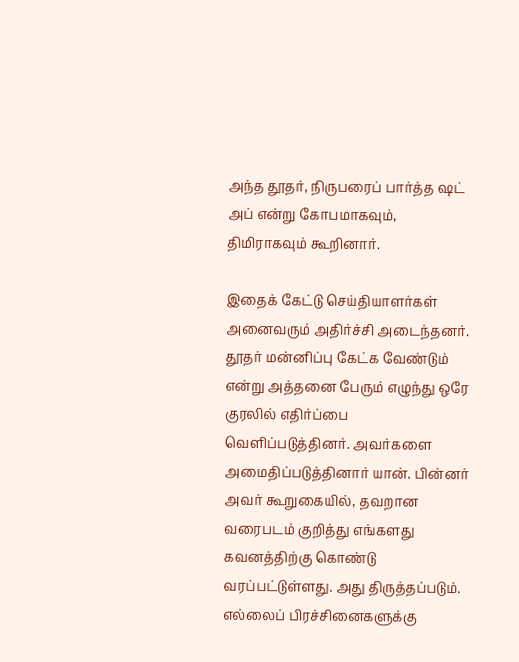அந்த தூதர், நிருபரைப் பார்த்த ஷட் அப் என்று கோபமாகவும், திமிராகவும் கூறினார்.

இதைக் கேட்டு செய்தியாளர்கள் அனைவரும் அதிர்ச்சி அடைந்தனர். தூதர் மன்னிப்பு கேட்க வேண்டும் என்று அத்தனை பேரும் எழுந்து ஒரே குரலில் எதிர்ப்பை வெளிப்படுத்தினர். அவர்களை அமைதிப்படுத்தினார் யான். பின்னர் அவர் கூறுகையில், தவறான வரைபடம் குறித்து எங்களது கவனத்திற்கு கொண்டு வரப்பட்டுள்ளது. அது திருத்தப்படும். எல்லைப் பிரச்சினைகளுக்கு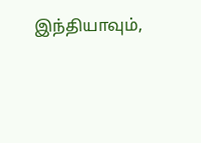இந்தியாவும்,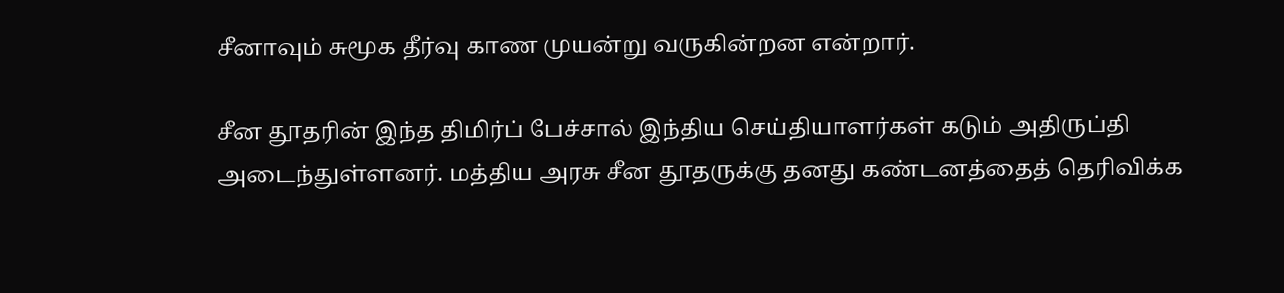சீனாவும் சுமூக தீர்வு காண முயன்று வருகின்றன என்றார்.

சீன தூதரின் இந்த திமிர்ப் பேச்சால் இந்திய செய்தியாளர்கள் கடும் அதிருப்தி அடைந்துள்ளனர். மத்திய அரசு சீன தூதருக்கு தனது கண்டனத்தைத் தெரிவிக்க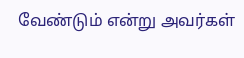வேண்டும் என்று அவர்கள்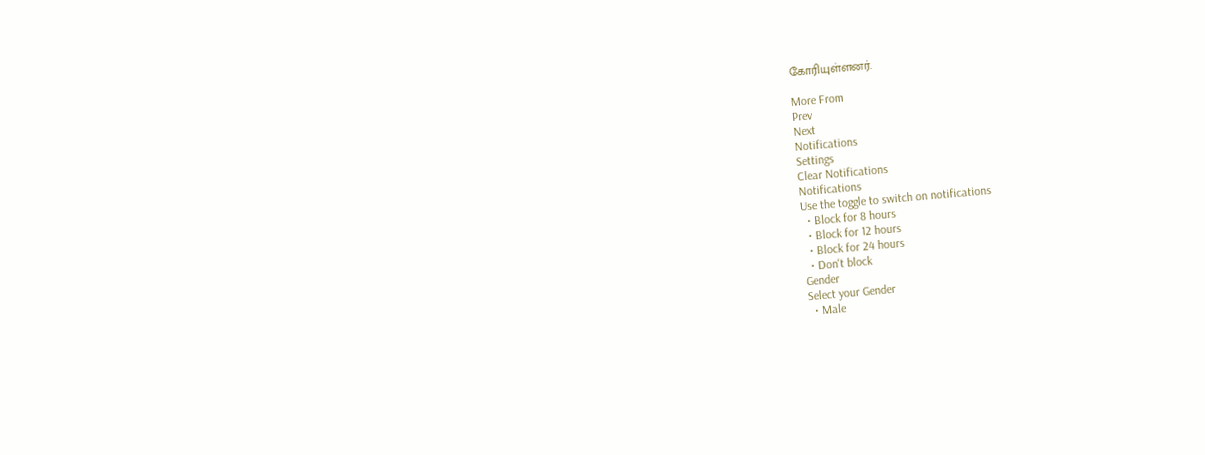கோரியுள்ளனர்.

More From
Prev
Next
Notifications
Settings
Clear Notifications
Notifications
Use the toggle to switch on notifications
  • Block for 8 hours
  • Block for 12 hours
  • Block for 24 hours
  • Don't block
Gender
Select your Gender
  • Male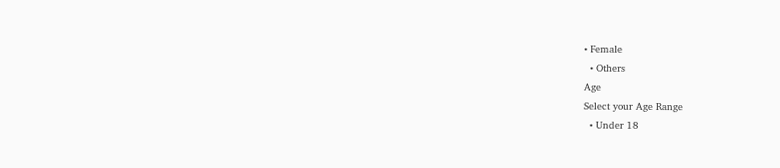• Female
  • Others
Age
Select your Age Range
  • Under 18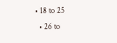• 18 to 25
  • 26 to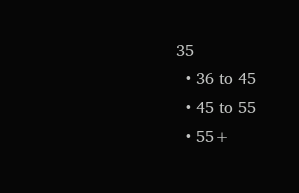35
  • 36 to 45
  • 45 to 55
  • 55+